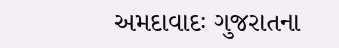અમદાવાદઃ ગુજરાતના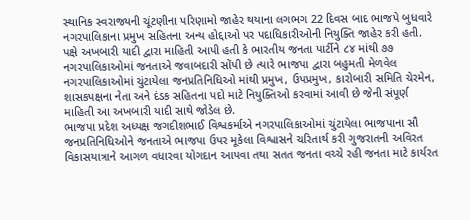સ્થાનિક સ્વરાજ્યની ચૂંટણીના પરિણામો જાહેર થયાના લગભગ 22 દિવસ બાદ ભાજપે બુધવારે નગરપાલિકાના પ્રમુખ સહિતના અન્ય હોદ્દાઓ પર પદાધિકારીઓની નિયુક્તિ જાહેર કરી હતી.
પક્ષે અખબારી યાદી દ્વારા માહિતી આપી હતી કે ભારતીય જનતા પાર્ટીને ૮૪ માંથી ૭૭ નગરપાલિકાઓમાં જનતાએ જવાબદારી સોંપી છે ત્યારે ભાજપા દ્વારા બહુમતી મેળવેલ નગરપાલિકાઓમાં ચુંટાયેલા જનપ્રતિનિધિઓ માંથી પ્રમુખ, ઉપપ્રમુખ, કારોબારી સમિતિ ચેરમેન, શાસકપક્ષના નેતા અને દંડક સહિતના પદો માટે નિયુક્તિઓ કરવામાં આવી છે જેની સંપૂર્ણ માહિતી આ અખબારી યાદી સાથે જોડેલ છે.
ભાજપા પ્રદેશ અધ્યક્ષ જગદીશભાઈ વિશ્વકર્માએ નગરપાલિકાઓમાં ચુંટાયેલા ભાજપાના સૌ જનપ્રતિનિધિઓને જનતાએ ભાજપા ઉપર મૂકેલા વિશ્વાસને ચરિતાર્થ કરી ગુજરાતની અવિરત વિકાસયાત્રાને આગળ વધારવા યોગદાન આપવા તથા સતત જનતા વચ્ચે રહી જનતા માટે કાર્યરત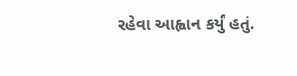રહેવા આહ્વાન કર્યું હતું.